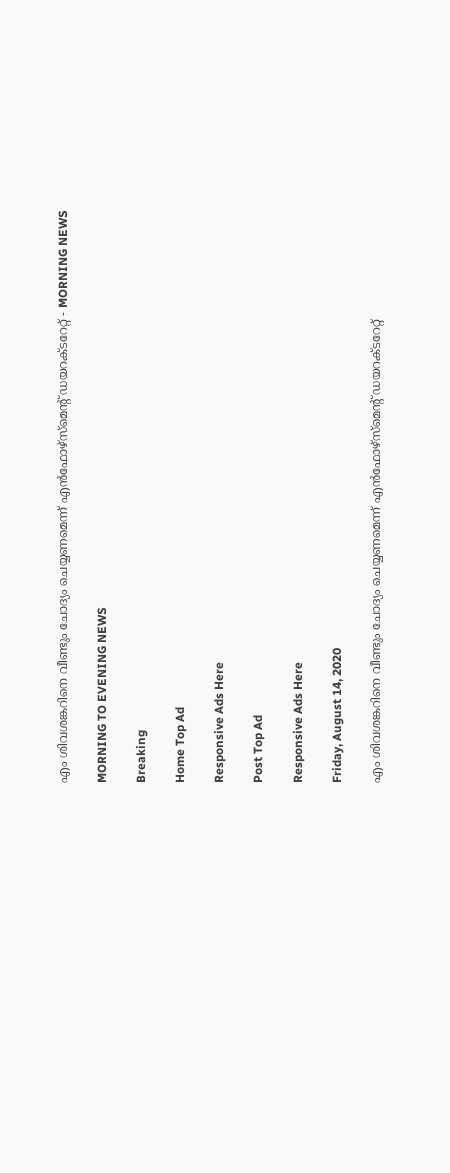എം ശിവശങ്കറിനെ വീണ്ടും ചോദ്യം ചെയ്യണമെന്ന് എൻഫോഴ്‌സ്‌മെന്റ് ഡയറക്ടറേറ്റ് - MORNING NEWS

MORNING TO EVENING NEWS

Breaking

Home Top Ad

Responsive Ads Here

Post Top Ad

Responsive Ads Here

Friday, August 14, 2020

എം ശിവശങ്കറിനെ വീണ്ടും ചോദ്യം ചെയ്യണമെന്ന് എൻഫോഴ്‌സ്‌മെന്റ് ഡയറക്ടറേറ്റ്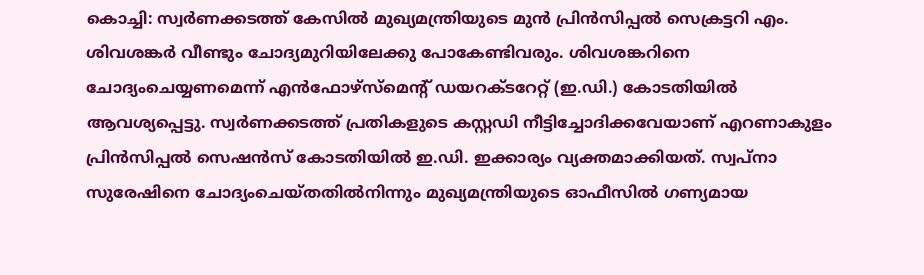കൊച്ചി: സ്വർണക്കടത്ത് കേസിൽ മുഖ്യമന്ത്രിയുടെ മുൻ പ്രിൻസിപ്പൽ സെക്രട്ടറി എം. ശിവശങ്കർ വീണ്ടും ചോദ്യമുറിയിലേക്കു പോകേണ്ടിവരും. ശിവശങ്കറിനെ ചോദ്യംചെയ്യണമെന്ന് എൻഫോഴ്‌സ്‌മെന്റ് ഡയറക്ടറേറ്റ് (ഇ.ഡി.) കോടതിയിൽ ആവശ്യപ്പെട്ടു. സ്വർണക്കടത്ത് പ്രതികളുടെ കസ്റ്റഡി നീട്ടിച്ചോദിക്കവേയാണ് എറണാകുളം പ്രിൻസിപ്പൽ സെഷൻസ് കോടതിയിൽ ഇ.ഡി. ഇക്കാര്യം വ്യക്തമാക്കിയത്. സ്വപ്നാ സുരേഷിനെ ചോദ്യംചെയ്തതിൽനിന്നും മുഖ്യമന്ത്രിയുടെ ഓഫീസിൽ ഗണ്യമായ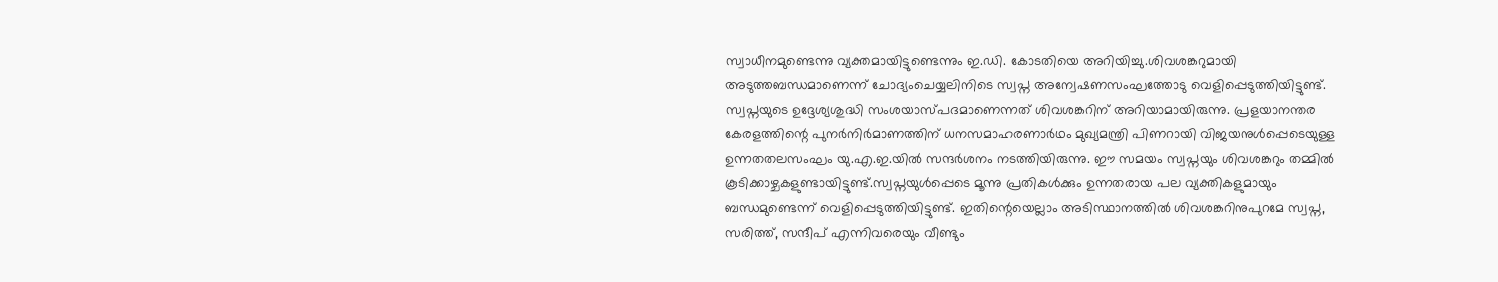സ്വാധീനമുണ്ടെന്നു വ്യക്തമായിട്ടുണ്ടെന്നും ഇ.ഡി. കോടതിയെ അറിയിച്ചു.ശിവശങ്കറുമായി അടുത്തബന്ധമാണെന്ന് ചോദ്യംചെയ്യലിനിടെ സ്വപ്ന അന്വേഷണസംഘത്തോടു വെളിപ്പെടുത്തിയിട്ടുണ്ട്. സ്വപ്നയുടെ ഉദ്ദേശ്യശുദ്ധി സംശയാസ്പദമാണെന്നത് ശിവശങ്കറിന് അറിയാമായിരുന്നു. പ്രളയാനന്തര കേരളത്തിന്റെ പുനർനിർമാണത്തിന് ധനസമാഹരണാർഥം മുഖ്യമന്ത്രി പിണറായി വിജയനുൾപ്പെടെയുള്ള ഉന്നതതലസംഘം യു.എ.ഇ.യിൽ സന്ദർശനം നടത്തിയിരുന്നു. ഈ സമയം സ്വപ്നയും ശിവശങ്കറും തമ്മിൽ കൂടിക്കാഴ്ചകളുണ്ടായിട്ടുണ്ട്.സ്വപ്നയുൾപ്പെടെ മൂന്നു പ്രതികൾക്കും ഉന്നതരായ പല വ്യക്തികളുമായും ബന്ധമുണ്ടെന്ന് വെളിപ്പെടുത്തിയിട്ടുണ്ട്. ഇതിന്റെയെല്ലാം അടിസ്ഥാനത്തിൽ ശിവശങ്കറിനുപുറമേ സ്വപ്ന, സരിത്ത്, സന്ദീപ് എന്നിവരെയും വീണ്ടും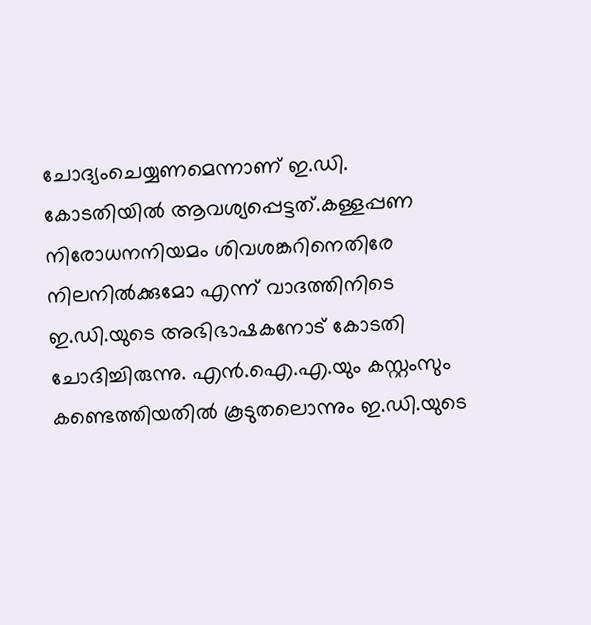ചോദ്യംചെയ്യണമെന്നാണ് ഇ.ഡി. കോടതിയിൽ ആവശ്യപ്പെട്ടത്.കള്ളപ്പണ നിരോധനനിയമം ശിവശങ്കറിനെതിരേ നിലനിൽക്കുമോ എന്ന് വാദത്തിനിടെ ഇ.ഡി.യുടെ അഭിഭാഷകനോട് കോടതി ചോദിച്ചിരുന്നു. എൻ.ഐ.എ.യും കസ്റ്റംസും കണ്ടെത്തിയതിൽ കൂടുതലൊന്നും ഇ.ഡി.യുടെ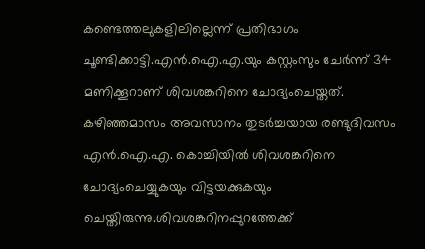കണ്ടെത്തലുകളിലില്ലെന്ന് പ്രതിഭാഗം ചൂണ്ടിക്കാട്ടി.എൻ.ഐ.എ.യും കസ്റ്റംസും ചേർന്ന് 34 മണിക്കൂറാണ് ശിവശങ്കറിനെ ചോദ്യംചെയ്തത്. കഴിഞ്ഞമാസം അവസാനം തുടർച്ചയായ രണ്ടുദിവസം എൻ.ഐ.എ. കൊച്ചിയിൽ ശിവശങ്കറിനെ ചോദ്യംചെയ്യുകയും വിട്ടയക്കുകയും ചെയ്തിരുന്നു.ശിവശങ്കറിനപ്പുറത്തേക്ക്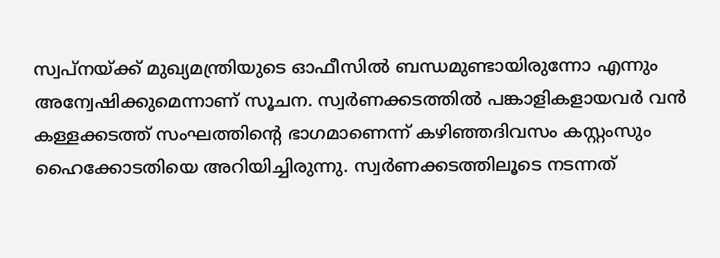സ്വപ്നയ്ക്ക് മുഖ്യമന്ത്രിയുടെ ഓഫീസിൽ ബന്ധമുണ്ടായിരുന്നോ എന്നും അന്വേഷിക്കുമെന്നാണ് സൂചന. സ്വർണക്കടത്തിൽ പങ്കാളികളായവർ വൻ കള്ളക്കടത്ത് സംഘത്തിന്റെ ഭാഗമാണെന്ന് കഴിഞ്ഞദിവസം കസ്റ്റംസും ഹൈക്കോടതിയെ അറിയിച്ചിരുന്നു. സ്വർണക്കടത്തിലൂടെ നടന്നത്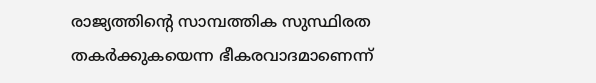രാജ്യത്തിന്റെ സാമ്പത്തിക സുസ്ഥിരത തകർക്കുകയെന്ന ഭീകരവാദമാണെന്ന്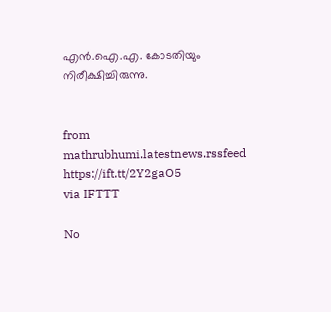എൻ.ഐ.എ. കോടതിയും നിരീക്ഷിച്ചിരുന്നു.


from mathrubhumi.latestnews.rssfeed https://ift.tt/2Y2gaO5
via IFTTT

No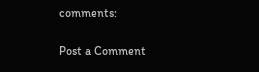comments:

Post a Comment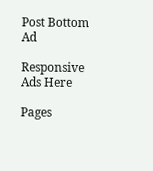Post Bottom Ad

Responsive Ads Here

Pages